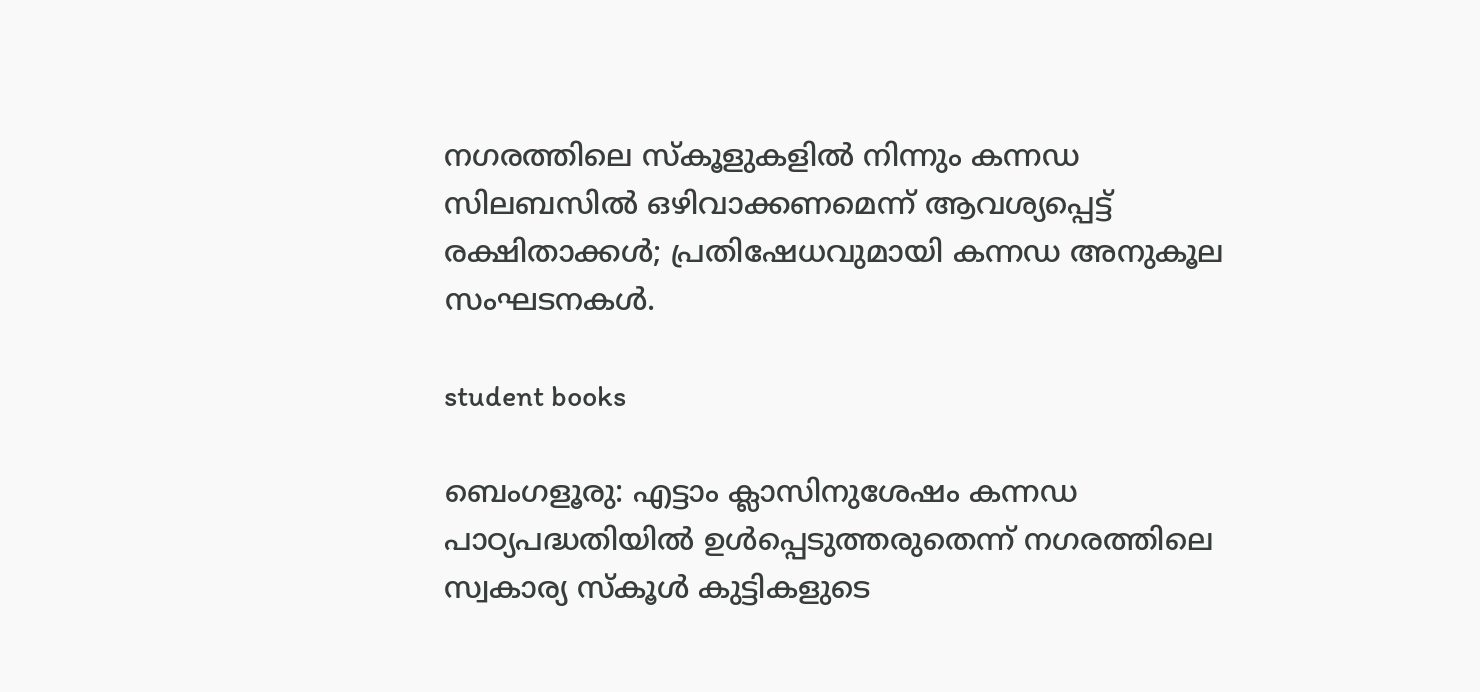നഗരത്തിലെ സ്കൂളുകളിൽ നിന്നും കന്നഡ സിലബസിൽ ഒഴിവാക്കണമെന്ന് ആവശ്യപ്പെട്ട് രക്ഷിതാക്കൾ; പ്രതിഷേധവുമായി കന്നഡ അനുകൂല സംഘടനകൾ.

student books

ബെംഗളൂരു: എട്ടാം ക്ലാസിനുശേഷം കന്നഡ പാഠ്യപദ്ധതിയിൽ ഉൾപ്പെടുത്തരുതെന്ന് നഗരത്തിലെ സ്വകാര്യ സ്‌കൂൾ കുട്ടികളുടെ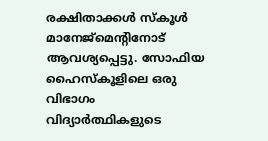രക്ഷിതാക്കൾ സ്‌കൂൾ മാനേജ്‌മെന്റിനോട് ആവശ്യപ്പെട്ടു. സോഫിയ ഹൈസ്‌കൂളിലെ ഒരു വിഭാഗം വിദ്യാർത്ഥികളുടെ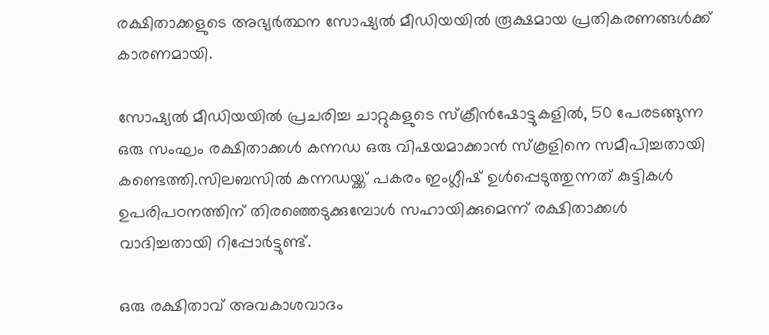രക്ഷിതാക്കളുടെ അഭ്യർത്ഥന സോഷ്യൽ മീഡിയയിൽ രൂക്ഷമായ പ്രതികരണങ്ങൾക്ക് കാരണമായി.

സോഷ്യൽ മീഡിയയിൽ പ്രചരിച്ച ചാറ്റുകളുടെ സ്‌ക്രീൻഷോട്ടുകളിൽ, 50 പേരടങ്ങുന്ന ഒരു സംഘം രക്ഷിതാക്കൾ കന്നഡ ഒരു വിഷയമാക്കാൻ സ്‌കൂളിനെ സമീപിച്ചതായി കണ്ടെത്തി.സിലബസിൽ കന്നഡയ്ക്ക് പകരം ഇംഗ്ലീഷ് ഉൾപ്പെടുത്തുന്നത് കുട്ടികൾ ഉപരിപഠനത്തിന് തിരഞ്ഞെടുക്കുമ്പോൾ സഹായിക്കുമെന്ന് രക്ഷിതാക്കൾ വാദിച്ചതായി റിപ്പോർട്ടുണ്ട്.

ഒരു രക്ഷിതാവ് അവകാശവാദം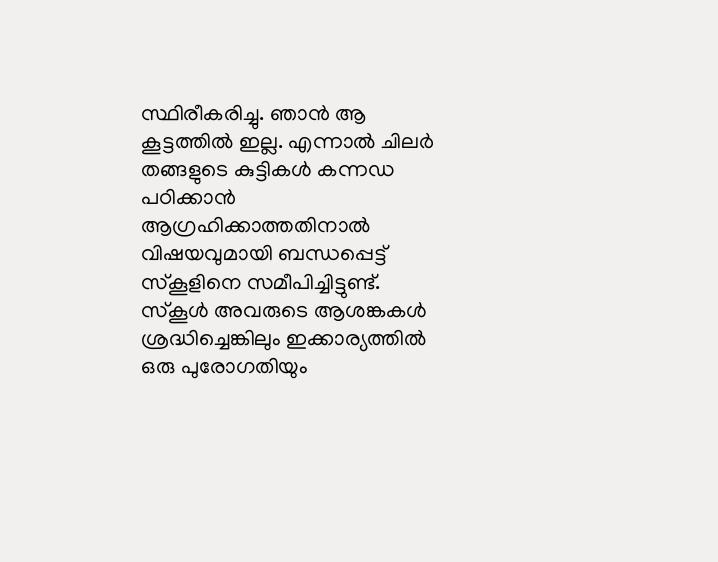സ്ഥിരീകരിച്ചു. ഞാൻ ആ കൂട്ടത്തിൽ ഇല്ല. എന്നാൽ ചിലർ തങ്ങളുടെ കുട്ടികൾ കന്നഡ പഠിക്കാൻ ആഗ്രഹിക്കാത്തതിനാൽ വിഷയവുമായി ബന്ധപ്പെട്ട് സ്‌കൂളിനെ സമീപിച്ചിട്ടുണ്ട്. സ്കൂൾ അവരുടെ ആശങ്കകൾ ശ്രദ്ധിച്ചെങ്കിലും ഇക്കാര്യത്തിൽ ഒരു പുരോഗതിയും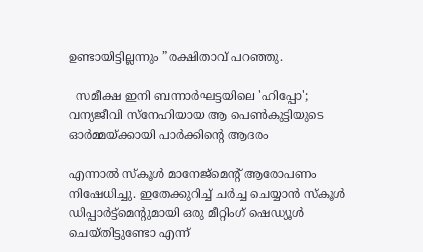ഉണ്ടായിട്ടില്ലന്നും ”രക്ഷിതാവ് പറഞ്ഞു.

  സമീക്ഷ ഇനി ബന്നാർഘട്ടയിലെ 'ഹിപ്പോ'; വന്യജീവി സ്നേഹിയായ ആ പെൺകുട്ടിയുടെ ഓർമ്മയ്ക്കായി പാർക്കിന്റെ ആദരം

എന്നാൽ സ്‌കൂൾ മാനേജ്‌മെന്റ് ആരോപണം നിഷേധിച്ചു. ഇതേക്കുറിച്ച് ചർച്ച ചെയ്യാൻ സ്‌കൂൾ ഡിപ്പാർട്ട്‌മെന്റുമായി ഒരു മീറ്റിംഗ് ഷെഡ്യൂൾ ചെയ്‌തിട്ടുണ്ടോ എന്ന്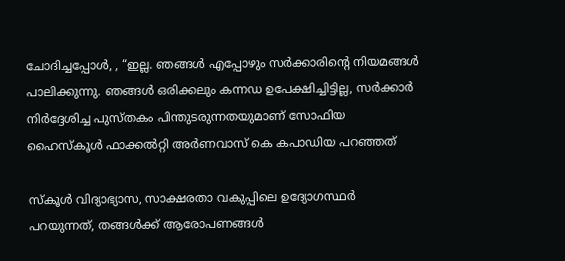ചോദിച്ചപ്പോൾ, , “ഇല്ല. ഞങ്ങൾ എപ്പോഴും സർക്കാരിന്റെ നിയമങ്ങൾ പാലിക്കുന്നു. ഞങ്ങൾ ഒരിക്കലും കന്നഡ ഉപേക്ഷിച്ചിട്ടില്ല, സർക്കാർ നിർദ്ദേശിച്ച പുസ്തകം പിന്തുടരുന്നതയുമാണ് സോഫിയ ഹൈസ്‌കൂൾ ഫാക്കൽറ്റി അർണവാസ് കെ കപാഡിയ പറഞ്ഞത്

സ്‌കൂൾ വിദ്യാഭ്യാസ, സാക്ഷരതാ വകുപ്പിലെ ഉദ്യോഗസ്ഥർ പറയുന്നത്, തങ്ങൾക്ക് ആരോപണങ്ങൾ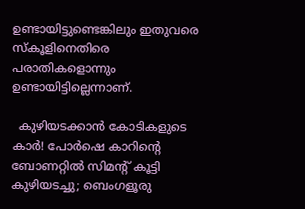ഉണ്ടായിട്ടുണ്ടെങ്കിലും ഇതുവരെ സ്‌കൂളിനെതിരെ പരാതികളൊന്നും ഉണ്ടായിട്ടില്ലെന്നാണ്.

  കുഴിയടക്കാൻ കോടികളുടെ കാർ! പോർഷെ കാറിന്റെ ബോണറ്റിൽ സിമന്റ് കൂട്ടി കുഴിയടച്ചു; ബെംഗളൂരു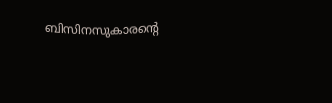ബിസിനസുകാരന്റെ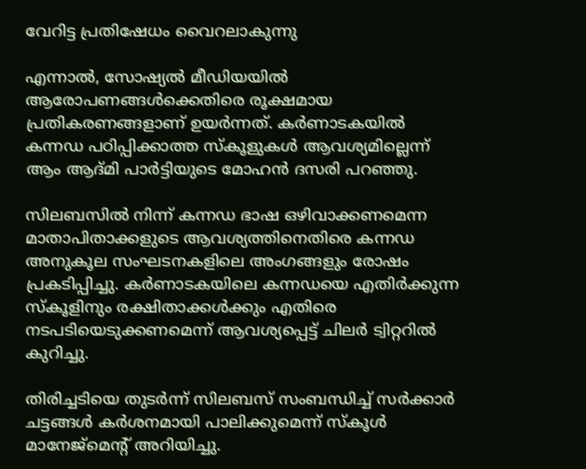വേറിട്ട പ്രതിഷേധം വൈറലാകുന്നു

എന്നാൽ, സോഷ്യൽ മീഡിയയിൽ ആരോപണങ്ങൾക്കെതിരെ രൂക്ഷമായ പ്രതികരണങ്ങളാണ് ഉയർന്നത്. കർണാടകയിൽ കന്നഡ പഠിപ്പിക്കാത്ത സ്‌കൂളുകൾ ആവശ്യമില്ലെന്ന് ആം ആദ്മി പാർട്ടിയുടെ മോഹൻ ദസരി പറഞ്ഞു.

സിലബസിൽ നിന്ന് കന്നഡ ഭാഷ ഒഴിവാക്കണമെന്ന മാതാപിതാക്കളുടെ ആവശ്യത്തിനെതിരെ കന്നഡ അനുകൂല സംഘടനകളിലെ അംഗങ്ങളും രോഷം പ്രകടിപ്പിച്ചു. കർണാടകയിലെ കന്നഡയെ എതിർക്കുന്ന സ്‌കൂളിനും രക്ഷിതാക്കൾക്കും എതിരെ നടപടിയെടുക്കണമെന്ന് ആവശ്യപ്പെട്ട് ചിലർ ട്വിറ്ററിൽ കുറിച്ചു.

തിരിച്ചടിയെ തുടർന്ന് സിലബസ് സംബന്ധിച്ച് സർക്കാർ ചട്ടങ്ങൾ കർശനമായി പാലിക്കുമെന്ന് സ്കൂൾ മാനേജ്മെന്റ് അറിയിച്ചു.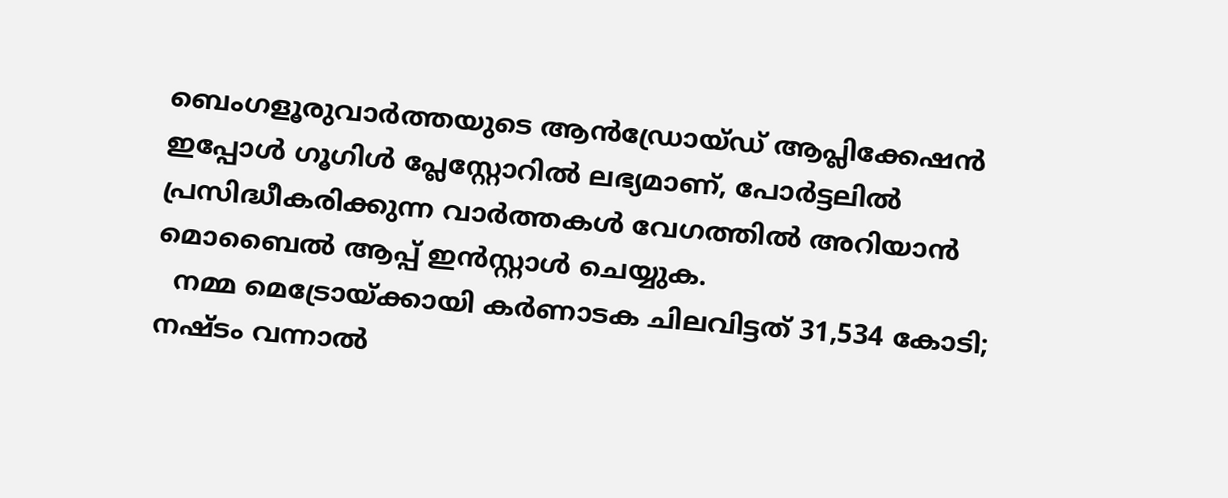ബെംഗളൂരുവാർത്തയുടെ ആൻഡ്രോയ്ഡ് ആപ്ലിക്കേഷൻ ഇപ്പോൾ ഗൂഗിൾ പ്ലേസ്റ്റോറിൽ ലഭ്യമാണ്, പോർട്ടലിൽ പ്രസിദ്ധീകരിക്കുന്ന വാർത്തകൾ വേഗത്തിൽ അറിയാൻ മൊബൈൽ ആപ്പ് ഇൻസ്റ്റാൾ ചെയ്യുക.
  നമ്മ മെട്രോയ്ക്കായി കർണാടക ചിലവിട്ടത് 31,534 കോടി; നഷ്ടം വന്നാൽ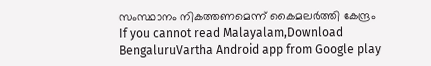സംസ്ഥാനം നികത്തണമെന്ന് കൈമലർത്തി കേന്ദ്രം
If you cannot read Malayalam,Download BengaluruVartha Android app from Google play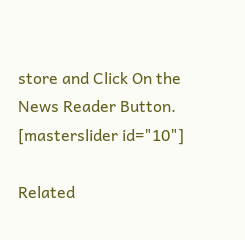store and Click On the News Reader Button. [masterslider id="10"]

Related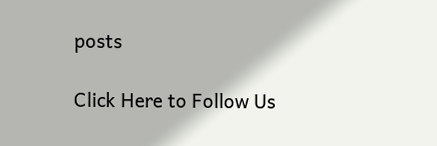posts

Click Here to Follow Us